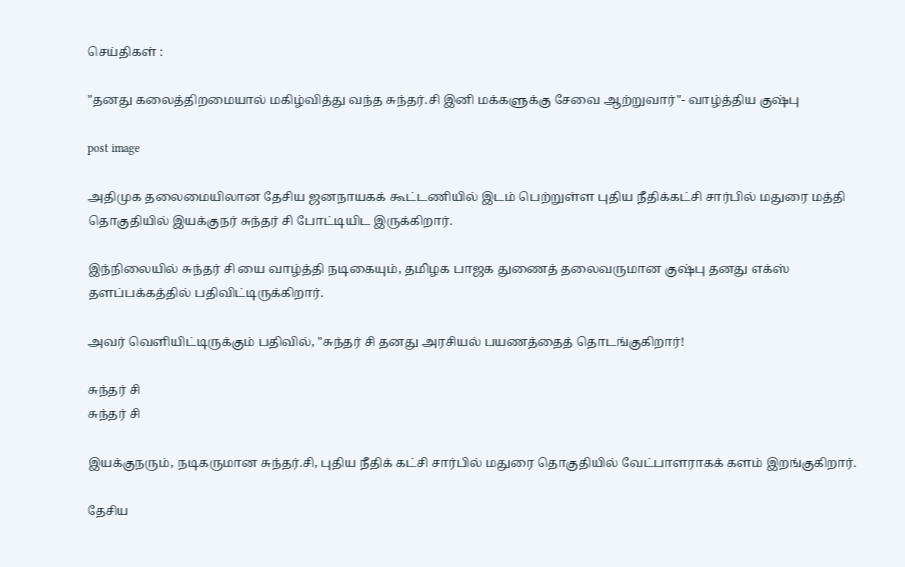செய்திகள் :

"தனது கலைத்திறமையால் மகிழ்வித்து வந்த சுந்தர்.சி இனி மக்களுக்கு சேவை ஆற்றுவார்"- வாழ்த்திய குஷ்பு

post image

அதிமுக தலைமையிலான தேசிய ஜனநாயகக் கூட்டணியில் இடம் பெற்றுள்ள புதிய நீதிக்கட்சி சார்பில் மதுரை மத்தி தொகுதியில் இயக்குநர் சுந்தர் சி போட்டியிட இருக்கிறார்.

இந்நிலையில் சுந்தர் சி யை வாழ்த்தி நடிகையும், தமிழக பாஜக துணைத் தலைவருமான குஷ்பு தனது எக்ஸ் தளப்பக்கத்தில் பதிவிட்டிருக்கிறார்.

அவர் வெளியிட்டிருக்கும் பதிவில், "சுந்தர் சி தனது அரசியல் பயணத்தைத் தொடங்குகிறார்!

சுந்தர் சி
சுந்தர் சி

இயக்குநரும், நடிகருமான சுந்தர்.சி, புதிய நீதிக் கட்சி சார்பில் மதுரை தொகுதியில் வேட்பாளராகக் களம் இறங்குகிறார்.

தேசிய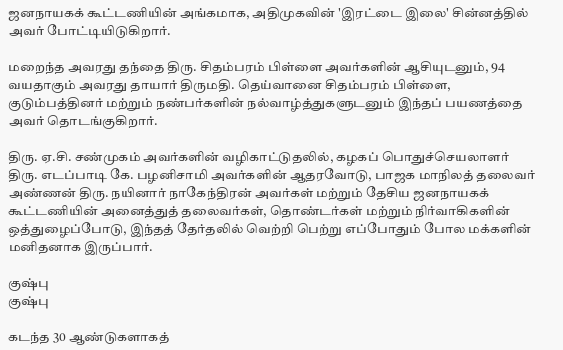ஜனநாயகக் கூட்டணியின் அங்கமாக, அதிமுகவின் 'இரட்டை இலை' சின்னத்தில் அவர் போட்டியிடுகிறார்.

மறைந்த அவரது தந்தை திரு. சிதம்பரம் பிள்ளை அவர்களின் ஆசியுடனும், 94 வயதாகும் அவரது தாயார் திருமதி. தெய்வானை சிதம்பரம் பிள்ளை, குடும்பத்தினர் மற்றும் நண்பர்களின் நல்வாழ்த்துகளுடனும் இந்தப் பயணத்தை அவர் தொடங்குகிறார்.

திரு. ஏ.சி. சண்முகம் அவர்களின் வழிகாட்டுதலில், கழகப் பொதுச்செயலாளர் திரு. எடப்பாடி கே. பழனிசாமி அவர்களின் ஆதரவோடு, பாஜக மாநிலத் தலைவர் அண்ணன் திரு. நயினார் நாகேந்திரன் அவர்கள் மற்றும் தேசிய ஜனநாயகக் கூட்டணியின் அனைத்துத் தலைவர்கள், தொண்டர்கள் மற்றும் நிர்வாகிகளின் ஒத்துழைப்போடு, இந்தத் தேர்தலில் வெற்றி பெற்று எப்போதும் போல மக்களின் மனிதனாக இருப்பார்.

குஷ்பு
குஷ்பு

கடந்த 30 ஆண்டுகளாகத்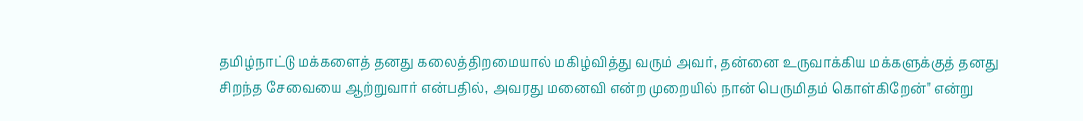தமிழ்நாட்டு மக்களைத் தனது கலைத்திறமையால் மகிழ்வித்து வரும் அவர், தன்னை உருவாக்கிய மக்களுக்குத் தனது சிறந்த சேவையை ஆற்றுவார் என்பதில், அவரது மனைவி என்ற முறையில் நான் பெருமிதம் கொள்கிறேன்" என்று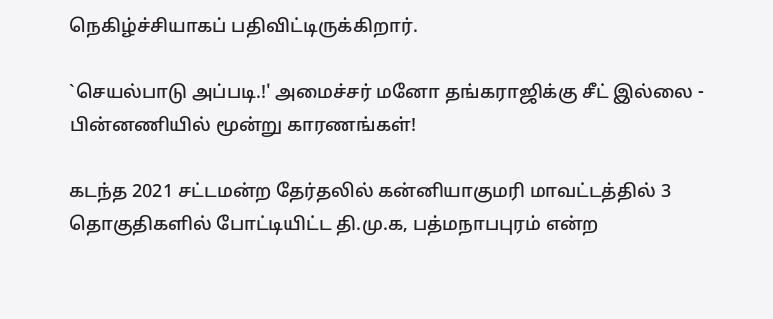நெகிழ்ச்சியாகப் பதிவிட்டிருக்கிறார்.

`செயல்பாடு அப்படி.!' அமைச்சர் மனோ தங்கராஜிக்கு சீட் இல்லை - பின்னணியில் மூன்று காரணங்கள்!

கடந்த 2021 சட்டமன்ற தேர்தலில் கன்னியாகுமரி மாவட்டத்தில் 3 தொகுதிகளில் போட்டியிட்ட தி.மு.க, பத்மநாபபுரம் என்ற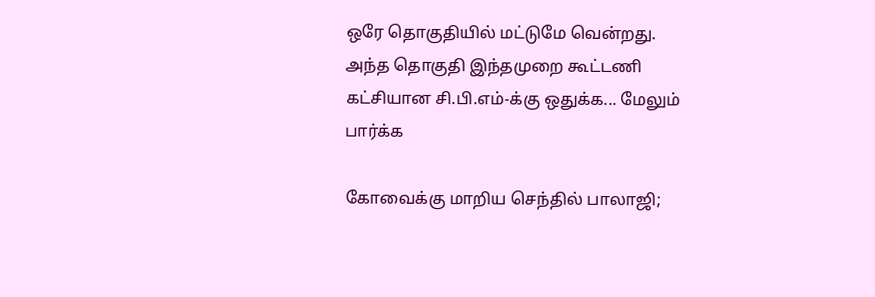ஒரே தொகுதியில் மட்டுமே வென்றது. அந்த தொகுதி இந்தமுறை கூட்டணி கட்சியான சி.பி.எம்-க்கு ஒதுக்க... மேலும் பார்க்க

கோவைக்கு மாறிய செந்தில் பாலாஜி;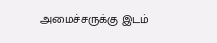அமைச்சருக்கு இடம்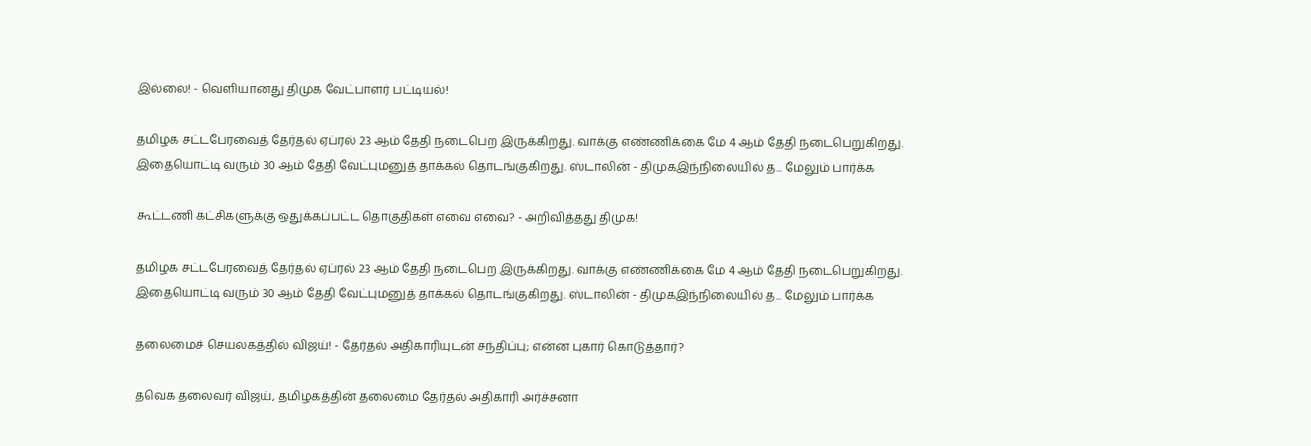இல்லை! - வெளியானது திமுக வேட்பாளர் பட்டியல்!

தமிழக சட்டபேரவைத் தேர்தல் ஏப்ரல் 23 ஆம் தேதி நடைபெற இருக்கிறது. வாக்கு எண்ணிக்கை மே 4 ஆம் தேதி நடைபெறுகிறது. இதையொட்டி வரும் 30 ஆம் தேதி வேட்புமனுத் தாக்கல் தொடங்குகிறது. ஸ்டாலின் - திமுகஇந்நிலையில் த... மேலும் பார்க்க

கூட்டணி கட்சிகளுக்கு ஒதுக்கப்பட்ட தொகுதிகள் எவை எவை? - அறிவித்தது திமுக!

தமிழக சட்டபேரவைத் தேர்தல் ஏப்ரல் 23 ஆம் தேதி நடைபெற இருக்கிறது. வாக்கு எண்ணிக்கை மே 4 ஆம் தேதி நடைபெறுகிறது. இதையொட்டி வரும் 30 ஆம் தேதி வேட்புமனுத் தாக்கல் தொடங்குகிறது. ஸ்டாலின் - திமுகஇந்நிலையில் த... மேலும் பார்க்க

தலைமைச் செயலகத்தில் விஜய்! - தேர்தல் அதிகாரியுடன் சந்திப்பு; என்ன புகார் கொடுத்தார்?

தவெக தலைவர் விஜய், தமிழகத்தின் தலைமை தேர்தல் அதிகாரி அர்ச்சனா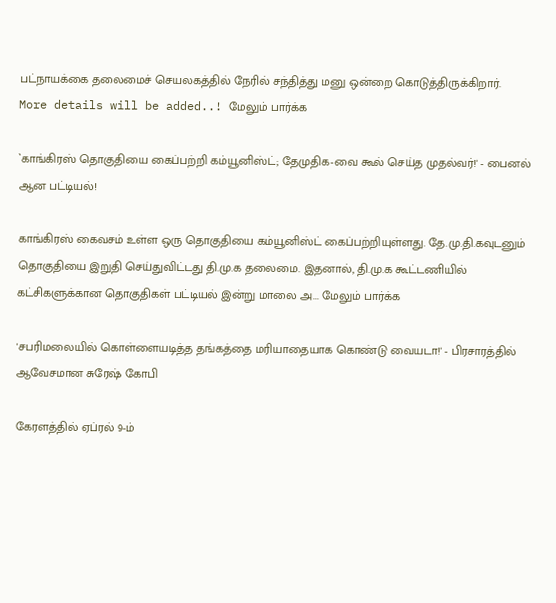பட்நாயக்கை தலைமைச் செயலகத்தில் நேரில் சந்தித்து மனு ஒன்றை கொடுத்திருக்கிறார். More details will be added..! மேலும் பார்க்க

`காங்கிரஸ் தொகுதியை கைப்பற்றி கம்யூனிஸ்ட்; தேமுதிக-வை கூல் செய்த முதல்வர்!' - பைனல் ஆன பட்டியல்!

காங்கிரஸ் கைவசம் உள்ள ஒரு தொகுதியை கம்யூனிஸ்ட் கைப்பற்றியுள்ளது. தே.மு.தி.கவுடனும் தொகுதியை இறுதி செய்துவிட்டது தி.மு.க தலைமை. இதனால், தி.மு.க கூட்டணியில் கட்சிகளுக்கான தொகுதிகள் பட்டியல் இன்று மாலை அ... மேலும் பார்க்க

'சபரிமலையில் கொள்ளையடித்த தங்கத்தை மரியாதையாக கொண்டு வையடா!' - பிரசாரத்தில் ஆவேசமான சுரேஷ் கோபி

கேரளத்தில் ஏப்ரல் 9-ம்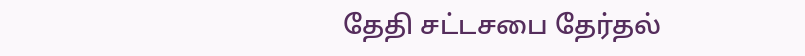தேதி சட்டசபை தேர்தல்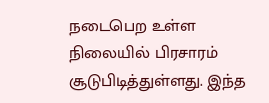நடைபெற உள்ள நிலையில் பிரசாரம் சூடுபிடித்துள்ளது. இந்த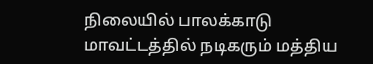நிலையில் பாலக்காடு மாவட்டத்தில் நடிகரும் மத்திய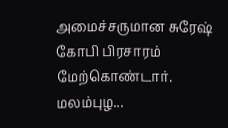அமைச்சருமான சுரேஷ் கோபி பிரசாரம் மேற்கொண்டார். மலம்புழ...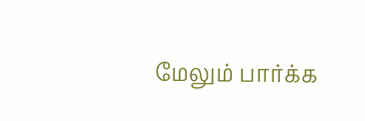மேலும் பார்க்க